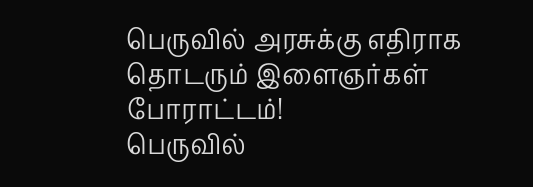பெருவில் அரசுக்கு எதிராக தொடரும் இளைஞர்கள் போராட்டம்!
பெருவில்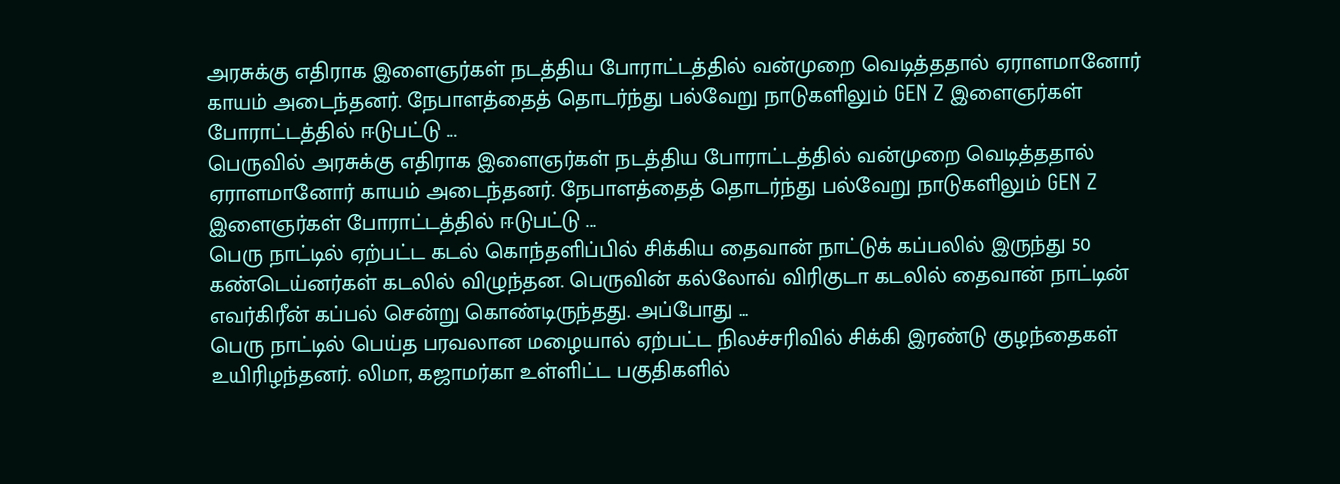அரசுக்கு எதிராக இளைஞர்கள் நடத்திய போராட்டத்தில் வன்முறை வெடித்ததால் ஏராளமானோர் காயம் அடைந்தனர். நேபாளத்தைத் தொடர்ந்து பல்வேறு நாடுகளிலும் GEN Z இளைஞர்கள் போராட்டத்தில் ஈடுபட்டு ...
பெருவில் அரசுக்கு எதிராக இளைஞர்கள் நடத்திய போராட்டத்தில் வன்முறை வெடித்ததால் ஏராளமானோர் காயம் அடைந்தனர். நேபாளத்தைத் தொடர்ந்து பல்வேறு நாடுகளிலும் GEN Z இளைஞர்கள் போராட்டத்தில் ஈடுபட்டு ...
பெரு நாட்டில் ஏற்பட்ட கடல் கொந்தளிப்பில் சிக்கிய தைவான் நாட்டுக் கப்பலில் இருந்து 50 கண்டெய்னர்கள் கடலில் விழுந்தன. பெருவின் கல்லோவ் விரிகுடா கடலில் தைவான் நாட்டின் எவர்கிரீன் கப்பல் சென்று கொண்டிருந்தது. அப்போது ...
பெரு நாட்டில் பெய்த பரவலான மழையால் ஏற்பட்ட நிலச்சரிவில் சிக்கி இரண்டு குழந்தைகள் உயிரிழந்தனர். லிமா, கஜாமர்கா உள்ளிட்ட பகுதிகளில்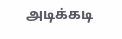அடிக்கடி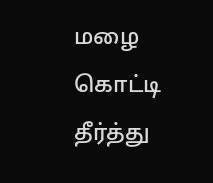மழை கொட்டி தீர்த்து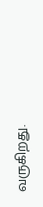வருகிறது.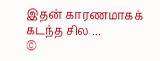இதன் காரணமாகக் கடந்த சில ...
©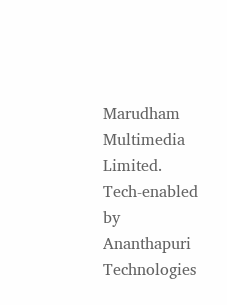Marudham Multimedia Limited.
Tech-enabled by Ananthapuri Technologies